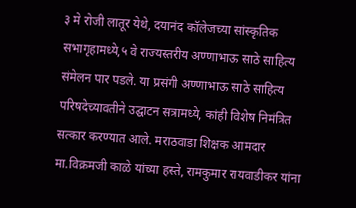३ मे रोजी लातूर येथे, दयानंद कॉलेजच्या सांस्कृतिक सभागृहामध्ये,५ वे राज्यस्तरीय अण्णाभाऊ साठे साहित्य संमेलन पार पडले. या प्रसंगी अण्णाभाऊ साठे साहित्य परिषदेच्यावतीने उद्घाटन सत्रामध्ये, कांही विशेष निमंत्रित सत्कार करण्यात आले. मराठवाडा शिक्षक आमदार मा.विक्रमजी काळे यांच्या हस्ते, रामकुमार रायवाडीकर यांना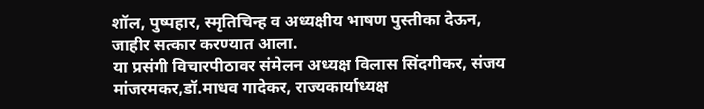शॉल, पुष्पहार, स्मृतिचिन्ह व अध्यक्षीय भाषण पुस्तीका देऊन, जाहीर सत्कार करण्यात आला.
या प्रसंगी विचारपीठावर संमेलन अध्यक्ष विलास सिंदगीकर, संजय मांजरमकर,डॉ.माधव गादेकर, राज्यकार्याध्यक्ष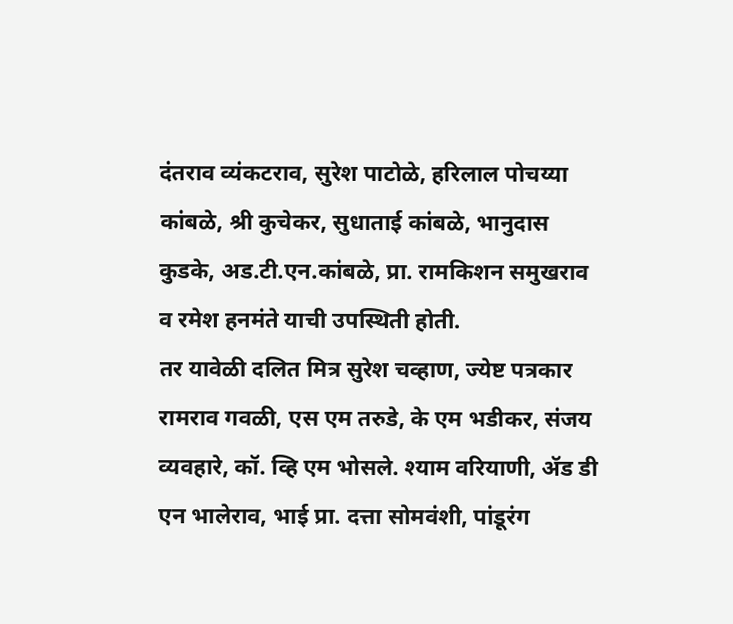दंतराव व्यंकटराव, सुरेश पाटोळे, हरिलाल पोचय्या कांबळे, श्री कुचेकर, सुधाताई कांबळे, भानुदास कुडके, अड.टी.एन.कांबळे, प्रा. रामकिशन समुखराव व रमेश हनमंते याची उपस्थिती होती.
तर यावेळी दलित मित्र सुरेश चव्हाण, ज्येष्ट पत्रकार रामराव गवळी, एस एम तरुडे, के एम भडीकर, संजय व्यवहारे, कॉ. व्हि एम भोसले. श्याम वरियाणी, ॲड डी एन भालेराव, भाई प्रा. दत्ता सोमवंशी, पांडूरंग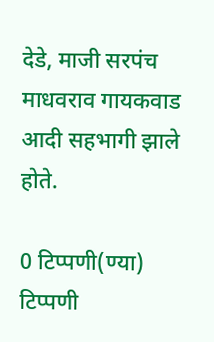देडे, माजी सरपंच माधवराव गायकवाड आदी सहभागी झाले होते.

0 टिप्पणी(ण्या)
टिप्पणी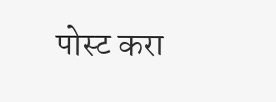पोस्ट करा